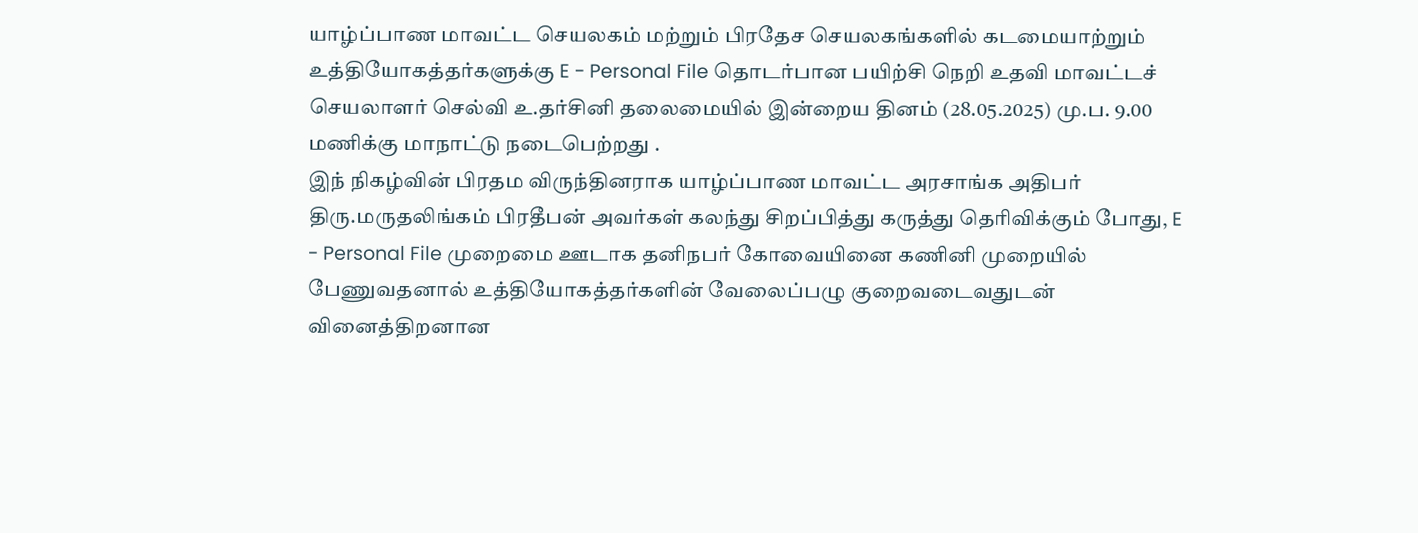யாழ்ப்பாண மாவட்ட செயலகம் மற்றும் பிரதேச செயலகங்களில் கடமையாற்றும் உத்தியோகத்தர்களுக்கு E - Personal File தொடர்பான பயிற்சி நெறி உதவி மாவட்டச் செயலாளர் செல்வி உ.தர்சினி தலைமையில் இன்றைய தினம் (28.05.2025) மு.ப. 9.00 மணிக்கு மாநாட்டு நடைபெற்றது .
இந் நிகழ்வின் பிரதம விருந்தினராக யாழ்ப்பாண மாவட்ட அரசாங்க அதிபர் திரு.மருதலிங்கம் பிரதீபன் அவர்கள் கலந்து சிறப்பித்து கருத்து தெரிவிக்கும் போது, E - Personal File முறைமை ஊடாக தனிநபர் கோவையினை கணினி முறையில் பேணுவதனால் உத்தியோகத்தர்களின் வேலைப்பழு குறைவடைவதுடன் வினைத்திறனான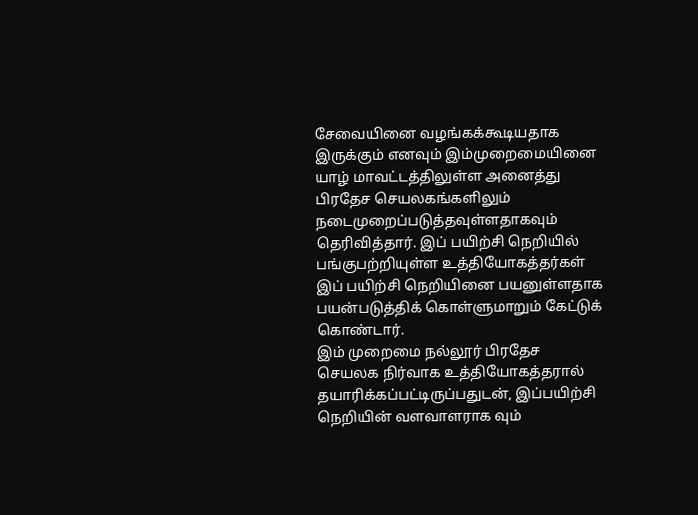சேவையினை வழங்கக்கூடியதாக இருக்கும் எனவும் இம்முறைமையினை யாழ் மாவட்டத்திலுள்ள அனைத்து பிரதேச செயலகங்களிலும் நடைமுறைப்படுத்தவுள்ளதாகவும் தெரிவித்தார். இப் பயிற்சி நெறியில் பங்குபற்றியுள்ள உத்தியோகத்தர்கள் இப் பயிற்சி நெறியினை பயனுள்ளதாக பயன்படுத்திக் கொள்ளுமாறும் கேட்டுக் கொண்டார்.
இம் முறைமை நல்லூர் பிரதேச செயலக நிர்வாக உத்தியோகத்தரால் தயாரிக்கப்பட்டிருப்பதுடன், இப்பயிற்சி நெறியின் வளவாளராக வும்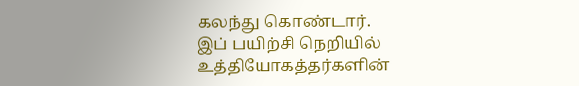கலந்து கொண்டார்.
இப் பயிற்சி நெறியில் உத்தியோகத்தர்களின்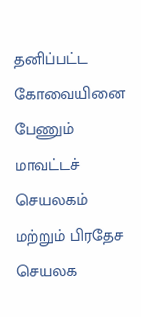தனிப்பட்ட கோவையினை பேணும் மாவட்டச் செயலகம் மற்றும் பிரதேச செயலக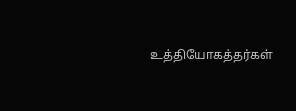உத்தியோகத்தர்கள்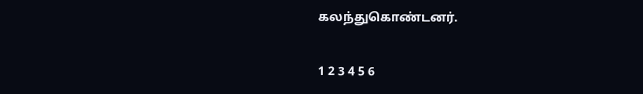கலந்துகொண்டனர்.


1 2 3 4 5 6